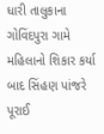ધારી તાલુકાના ગોવિંદપુરા ગામે મહિલાનો શિકાર કર્યા બાદ સિંહણ પાંજરે પૂરાઈ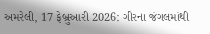અમરેલી, 17 ફેબ્રુઆરી 2026: ગીરના જંગલમાંથી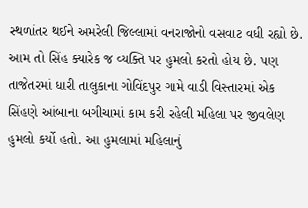સ્થળાંતર થઈને અમરેલી જિલ્લામાં વનરાજોનો વસવાટ વધી રહ્યો છે. આમ તો સિંહ ક્યારેક જ વ્યક્તિ પર હુમલો કરતો હોય છે. પણ તાજેતરમાં ધારી તાલુકાના ગોવિંદપુર ગામે વાડી વિસ્તારમાં એક સિંહણે આંબાના બગીચામાં કામ કરી રહેલી મહિલા પર જીવલેણ હુમલો કર્યો હતો. આ હુમલામાં મહિલાનું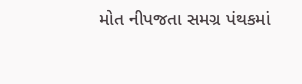મોત નીપજતા સમગ્ર પંથકમાં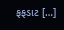ફફડાટ […]